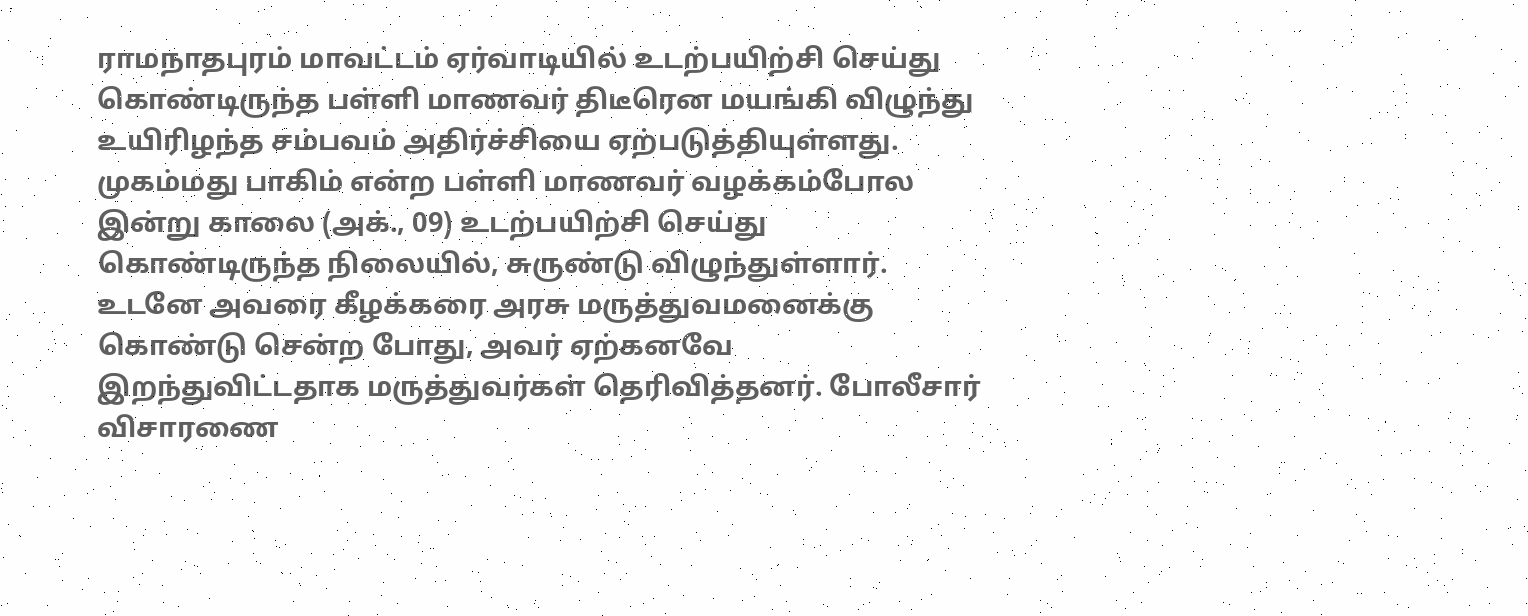ராமநாதபுரம் மாவட்டம் ஏர்வாடியில் உடற்பயிற்சி செய்து கொண்டிருந்த பள்ளி மாணவர் திடீரென மயங்கி விழுந்து உயிரிழந்த சம்பவம் அதிர்ச்சியை ஏற்படுத்தியுள்ளது. முகம்மது பாகிம் என்ற பள்ளி மாணவர் வழக்கம்போல இன்று காலை (அக்., 09) உடற்பயிற்சி செய்து கொண்டிருந்த நிலையில், சுருண்டு விழுந்துள்ளார். உடனே அவரை கீழக்கரை அரசு மருத்துவமனைக்கு கொண்டு சென்ற போது, அவர் ஏற்கனவே இறந்துவிட்டதாக மருத்துவர்கள் தெரிவித்தனர். போலீசார் விசாரணை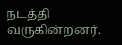நடத்தி வருகின்றனர்.